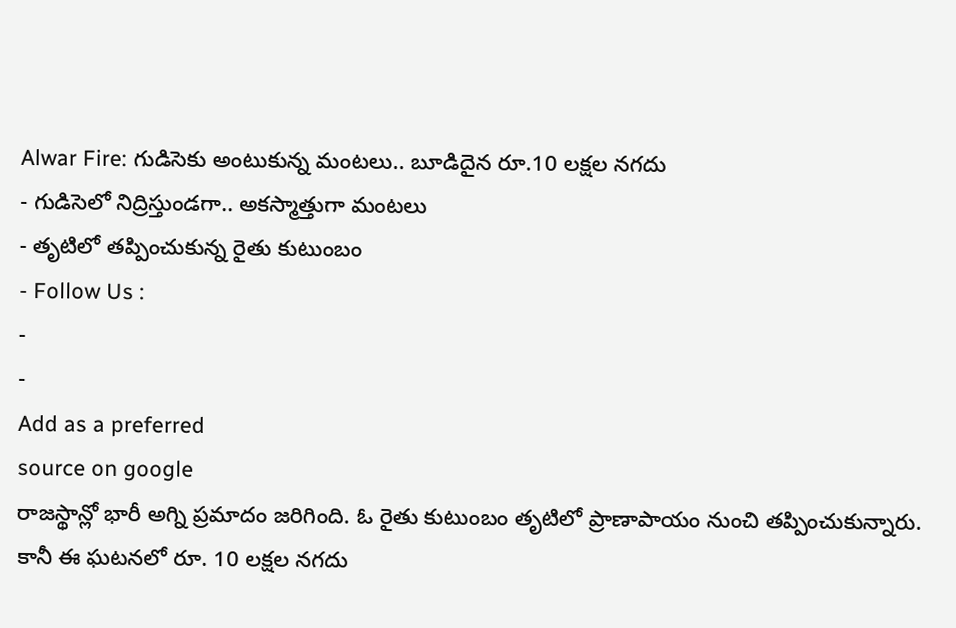Alwar Fire: గుడిసెకు అంటుకున్న మంటలు.. బూడిదైన రూ.10 లక్షల నగదు
- గుడిసెలో నిద్రిస్తుండగా.. అకస్మాత్తుగా మంటలు
- తృటిలో తప్పించుకున్న రైతు కుటుంబం
- Follow Us :
-
-
Add as a preferred
source on google
రాజస్థాన్లో భారీ అగ్ని ప్రమాదం జరిగింది. ఓ రైతు కుటుంబం తృటిలో ప్రాణాపాయం నుంచి తప్పించుకున్నారు. కానీ ఈ ఘటనలో రూ. 10 లక్షల నగదు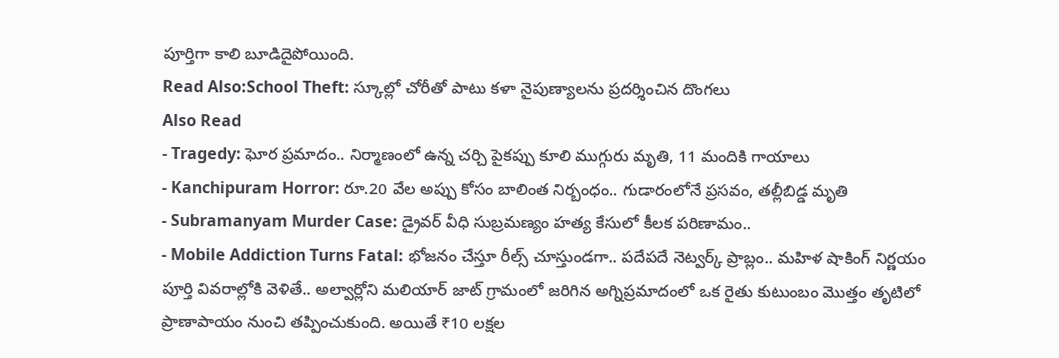పూర్తిగా కాలి బూడిదైపోయింది.
Read Also:School Theft: స్కూల్లో చోరీతో పాటు కళా నైపుణ్యాలను ప్రదర్శించిన దొంగలు
Also Read
- Tragedy: ఘోర ప్రమాదం.. నిర్మాణంలో ఉన్న చర్చి పైకప్పు కూలి ముగ్గురు మృతి, 11 మందికి గాయాలు
- Kanchipuram Horror: రూ.20 వేల అప్పు కోసం బాలింత నిర్బంధం.. గుడారంలోనే ప్రసవం, తల్లీబిడ్డ మృతి
- Subramanyam Murder Case: డ్రైవర్ వీధి సుబ్రమణ్యం హత్య కేసులో కీలక పరిణామం..
- Mobile Addiction Turns Fatal: భోజనం చేస్తూ రీల్స్ చూస్తుండగా.. పదేపదే నెట్వర్క్ ప్రాబ్లం.. మహిళ షాకింగ్ నిర్ణయం
పూర్తి వివరాల్లోకి వెళితే.. అల్వార్లోని మలియార్ జాట్ గ్రామంలో జరిగిన అగ్నిప్రమాదంలో ఒక రైతు కుటుంబం మొత్తం తృటిలో ప్రాణాపాయం నుంచి తప్పించుకుంది. అయితే ₹10 లక్షల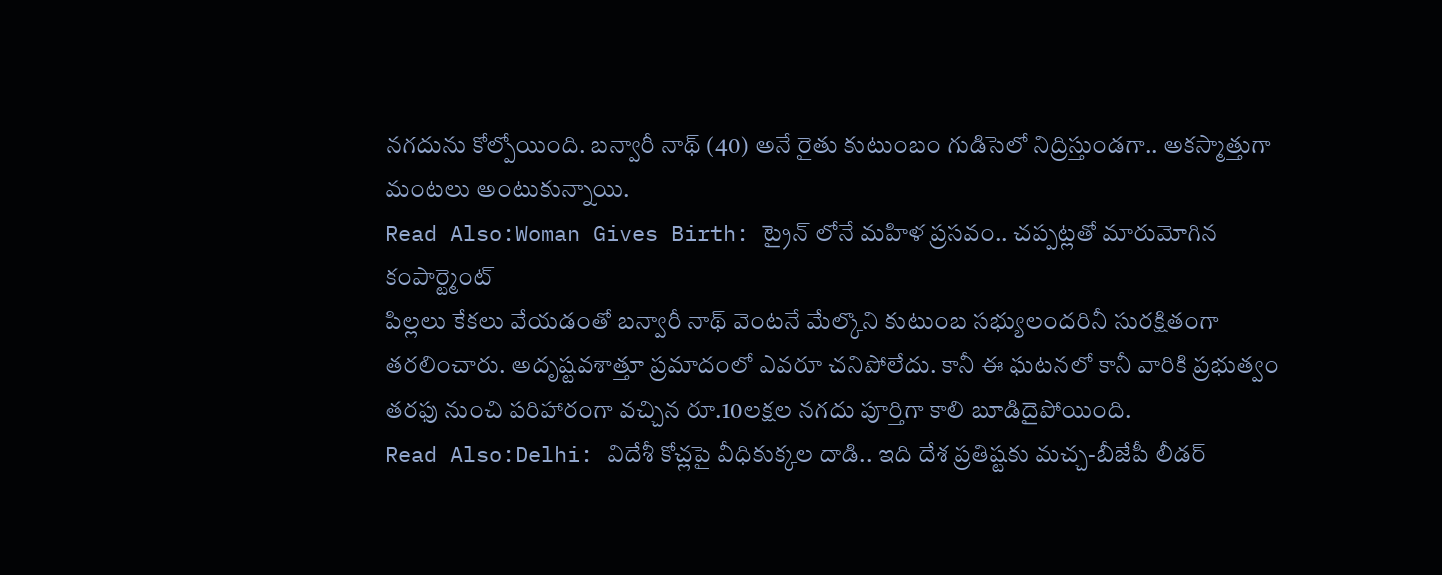నగదును కోల్పోయింది. బన్వారీ నాథ్ (40) అనే రైతు కుటుంబం గుడిసెలో నిద్రిస్తుండగా.. అకస్మాత్తుగా మంటలు అంటుకున్నాయి.
Read Also:Woman Gives Birth: ట్రైన్ లోనే మహిళ ప్రసవం.. చప్పట్లతో మారుమోగిన కంపార్ట్మెంట్
పిల్లలు కేకలు వేయడంతో బన్వారీ నాథ్ వెంటనే మేల్కొని కుటుంబ సభ్యులందరినీ సురక్షితంగా తరలించారు. అదృష్టవశాత్తూ ప్రమాదంలో ఎవరూ చనిపోలేదు. కానీ ఈ ఘటనలో కానీ వారికి ప్రభుత్వం తరఫు నుంచి పరిహారంగా వచ్చిన రూ.10లక్షల నగదు పూర్తిగా కాలి బూడిదైపోయింది.
Read Also:Delhi: విదేశీ కోచ్లపై వీధికుక్కల దాడి.. ఇది దేశ ప్రతిష్టకు మచ్చ-బీజేపీ లీడర్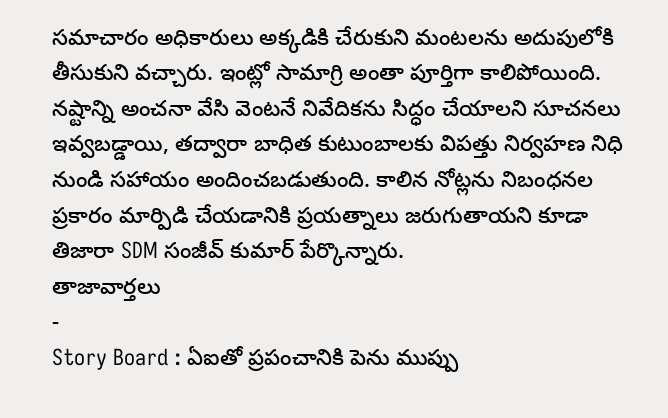సమాచారం అధికారులు అక్కడికి చేరుకుని మంటలను అదుపులోకి తీసుకుని వచ్చారు. ఇంట్లో సామాగ్రి అంతా పూర్తిగా కాలిపోయింది. నష్టాన్ని అంచనా వేసి వెంటనే నివేదికను సిద్ధం చేయాలని సూచనలు ఇవ్వబడ్డాయి, తద్వారా బాధిత కుటుంబాలకు విపత్తు నిర్వహణ నిధి నుండి సహాయం అందించబడుతుంది. కాలిన నోట్లను నిబంధనల ప్రకారం మార్పిడి చేయడానికి ప్రయత్నాలు జరుగుతాయని కూడా తిజారా SDM సంజీవ్ కుమార్ పేర్కొన్నారు.
తాజావార్తలు
-
Story Board : ఏఐతో ప్రపంచానికి పెను ముప్పు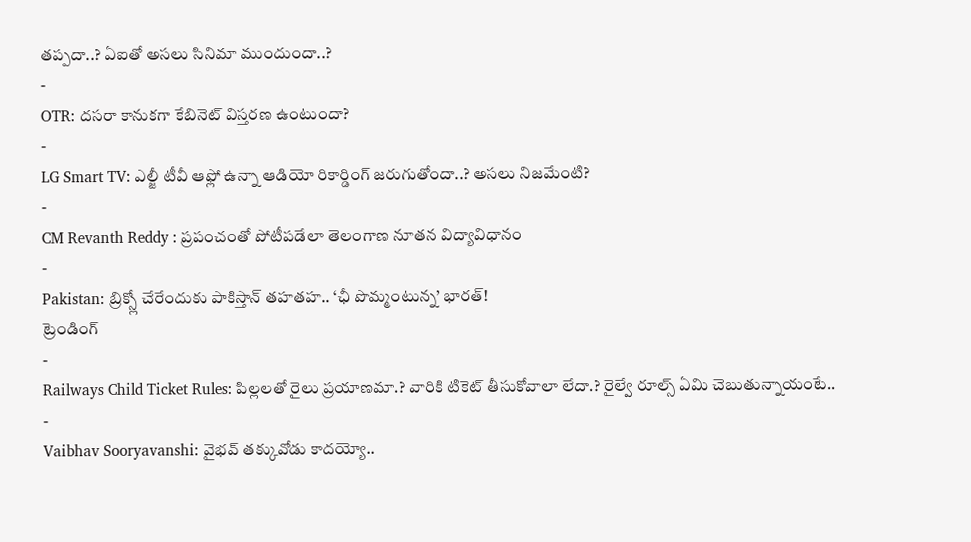తప్పదా..? ఏఐతో అసలు సినిమా ముందుందా..?
-
OTR: దసరా కానుకగా కేబినెట్ విస్తరణ ఉంటుందా?
-
LG Smart TV: ఎల్జీ టీవీ ఆఫ్లో ఉన్నా ఆడియో రికార్డింగ్ జరుగుతోందా..? అసలు నిజమేంటి?
-
CM Revanth Reddy : ప్రపంచంతో పోటీపడేలా తెలంగాణ నూతన విద్యావిధానం
-
Pakistan: బ్రిక్స్లో చేరేందుకు పాకిస్తాన్ తహతహ.. ‘ఛీ పొమ్మంటున్న’ భారత్!
ట్రెండింగ్
-
Railways Child Ticket Rules: పిల్లలతో రైలు ప్రయాణమా.? వారికి టికెట్ తీసుకోవాలా లేదా.? రైల్వే రూల్స్ ఏమి చెబుతున్నాయంటే..
-
Vaibhav Sooryavanshi: వైభవ్ తక్కువోడు కాదయ్యో..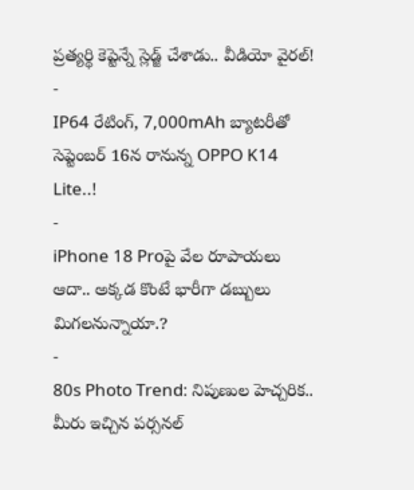ప్రత్యర్థి కెప్టెన్నే స్లెడ్జ్ చేశాడు.. వీడియో వైరల్!
-
IP64 రేటింగ్, 7,000mAh బ్యాటరీతో సెప్టెంబర్ 16న రానున్న OPPO K14 Lite..!
-
iPhone 18 Proపై వేల రూపాయలు ఆదా.. అక్కడ కొంటే భారీగా డబ్బులు మిగలనున్నాయా.?
-
80s Photo Trend: నిపుణుల హెచ్చరిక.. మీరు ఇచ్చిన పర్సనల్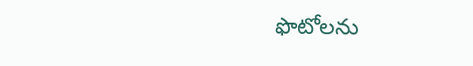ఫొటోలను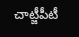చాట్జీపీటీ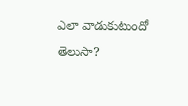ఎలా వాడుకుటుందో తెలుసా?